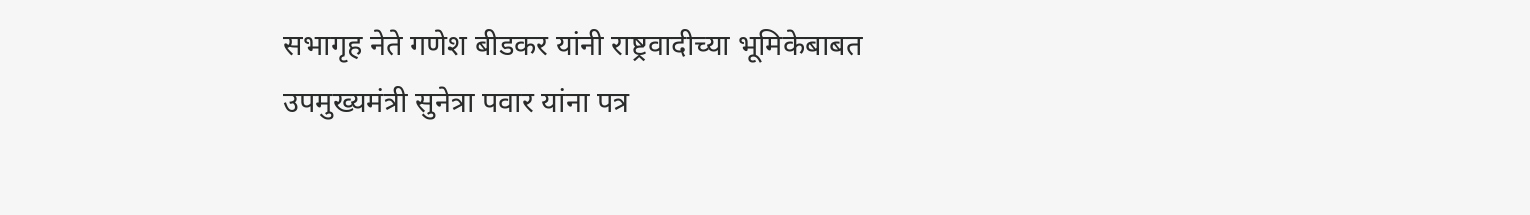सभागृह नेते गणेश बीडकर यांनी राष्ट्रवादीच्या भूमिकेबाबत उपमुख्यमंत्री सुनेत्रा पवार यांना पत्र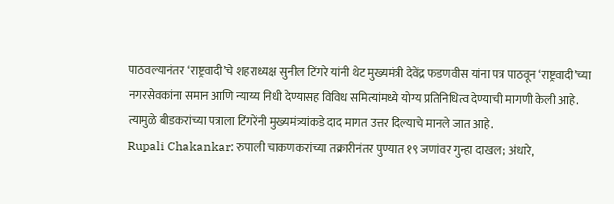पाठवल्यानंतर ‘राष्ट्रवादी’चे शहराध्यक्ष सुनील टिंगरे यांनी थेट मुख्यमंत्री देवेंद्र फडणवीस यांना पत्र पाठवून ‘राष्ट्रवादी’च्या नगरसेवकांना समान आणि न्याय्य निधी देण्यासह विविध समित्यांमध्ये योग्य प्रतिनिधित्व देण्याची मागणी केली आहे. त्यामुळे बीडकरांच्या पत्राला टिंगरेंनी मुख्यमंत्र्यांकडे दाद मागत उत्तर दिल्याचे मानले जात आहे.
Rupali Chakankar: रुपाली चाकणकरांच्या तक्रारीनंतर पुण्यात १९ जणांवर गुन्हा दाखल; अंधारे,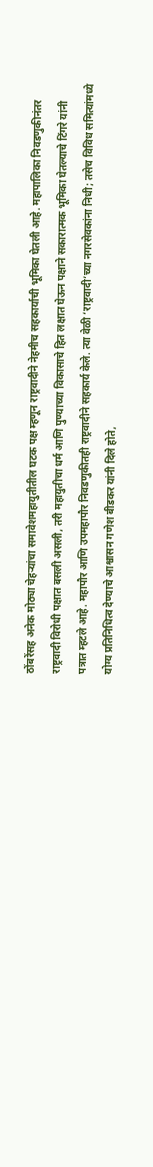ठोंबरेंसह अनेक मोठ्या चेहऱ्यांचा समावेशमहायुतीतील घटक पक्ष म्हणून राष्ट्रवादीने नेहमीच सहकार्याची भूमिका घेतली आहे. महापालिका निवडणुकीनंतर राष्ट्रवादी विरोधी पक्षात बसली असली, तरी महायुतीचा धर्म आणि पुण्याच्या विकासाचे हित लक्षात घेऊन पक्षाने सकारात्मक भूमिका घेतल्याचे टिंगरे यांनी पत्रात म्हटले आहे. महापौर आणि उपमहापौर निवडणुकीतही राष्ट्रवादीने सहकार्य केले. त्या वेळी ‘राष्ट्रवादी’च्या नगरसेवकांना निधी; तसेच विविध समित्यांमध्ये योग्य प्रतिनिधित्व देण्याचे आश्वासन गणेश बीडकर यांनी दिले होते,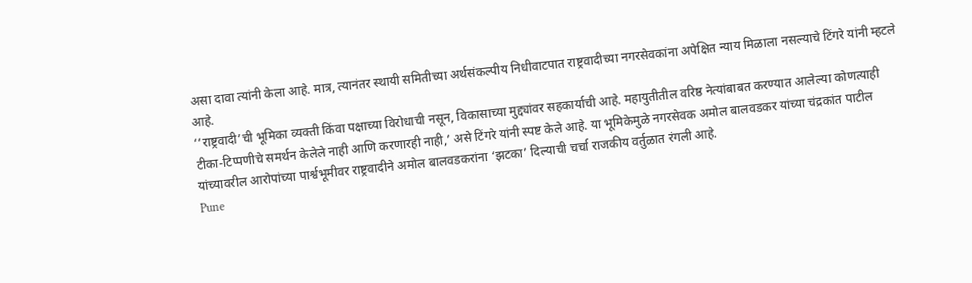असा दावा त्यांनी केला आहे. मात्र, त्यानंतर स्थायी समितीच्या अर्थसंकल्पीय निधीवाटपात राष्ट्रवादीच्या नगरसेवकांना अपेक्षित न्याय मिळाला नसल्याचे टिंगरे यांनी म्हटले आहे.
‘‘राष्ट्रवादी’ची भूमिका व्यक्ती किंवा पक्षाच्या विरोधाची नसून, विकासाच्या मुद्द्यांवर सहकार्याची आहे. महायुतीतील वरिष्ठ नेत्यांबाबत करण्यात आलेल्या कोणत्याही टीका-टिप्पणीचे समर्थन केलेले नाही आणि करणारही नाही,’ असे टिंगरे यांनी स्पष्ट केले आहे. या भूमिकेमुळे नगरसेवक अमोल बालवडकर यांच्या चंद्रकांत पाटील यांच्यावरील आरोपांच्या पार्श्वभूमीवर राष्ट्रवादीने अमोल बालवडकरांना ‘झटका’ दिल्याची चर्चा राजकीय वर्तुळात रंगली आहे.
Pune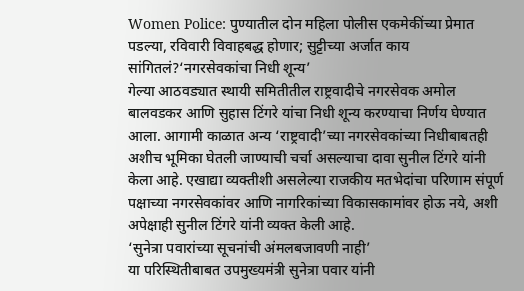Women Police: पुण्यातील दोन महिला पोलीस एकमेकींच्या प्रेमात पडल्या, रविवारी विवाहबद्ध होणार; सुट्टीच्या अर्जात काय सांगितलं?‘नगरसेवकांचा निधी शून्य’
गेल्या आठवड्यात स्थायी समितीतील राष्ट्रवादीचे नगरसेवक अमोल बालवडकर आणि सुहास टिंगरे यांचा निधी शून्य करण्याचा निर्णय घेण्यात आला. आगामी काळात अन्य ‘राष्ट्रवादी’च्या नगरसेवकांच्या निधीबाबतही अशीच भूमिका घेतली जाण्याची चर्चा असल्याचा दावा सुनील टिंगरे यांनी केला आहे. एखाद्या व्यक्तीशी असलेल्या राजकीय मतभेदांचा परिणाम संपूर्ण पक्षाच्या नगरसेवकांवर आणि नागरिकांच्या विकासकामांवर होऊ नये, अशी अपेक्षाही सुनील टिंगरे यांनी व्यक्त केली आहे.
‘सुनेत्रा पवारांच्या सूचनांची अंमलबजावणी नाही’
या परिस्थितीबाबत उपमुख्यमंत्री सुनेत्रा पवार यांनी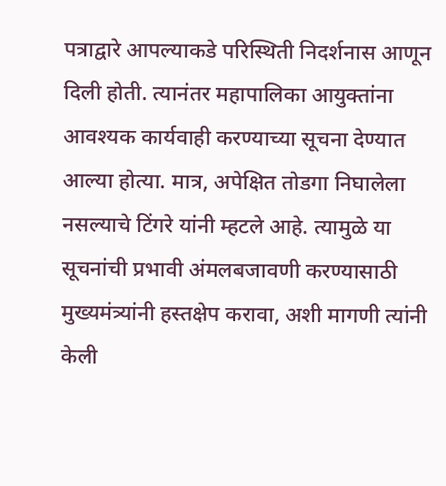पत्राद्वारे आपल्याकडे परिस्थिती निदर्शनास आणून दिली होती. त्यानंतर महापालिका आयुक्तांना आवश्यक कार्यवाही करण्याच्या सूचना देण्यात आल्या होत्या. मात्र, अपेक्षित तोडगा निघालेला नसल्याचे टिंगरे यांनी म्हटले आहे. त्यामुळे या सूचनांची प्रभावी अंमलबजावणी करण्यासाठी मुख्यमंत्र्यांनी हस्तक्षेप करावा, अशी मागणी त्यांनी केली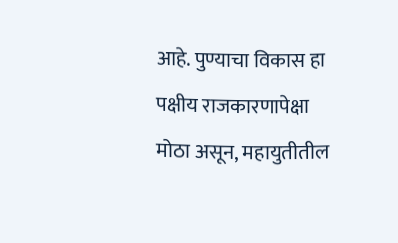आहे. पुण्याचा विकास हा पक्षीय राजकारणापेक्षा मोठा असून, महायुतीतील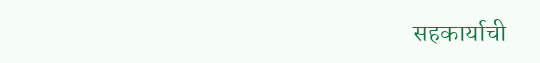सहकार्याची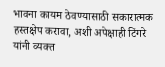भावना कायम ठेवण्यासाठी सकारात्मक हस्तक्षेप करावा, अशी अपेक्षाही टिंगरे यांनी व्यक्त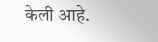केली आहे.